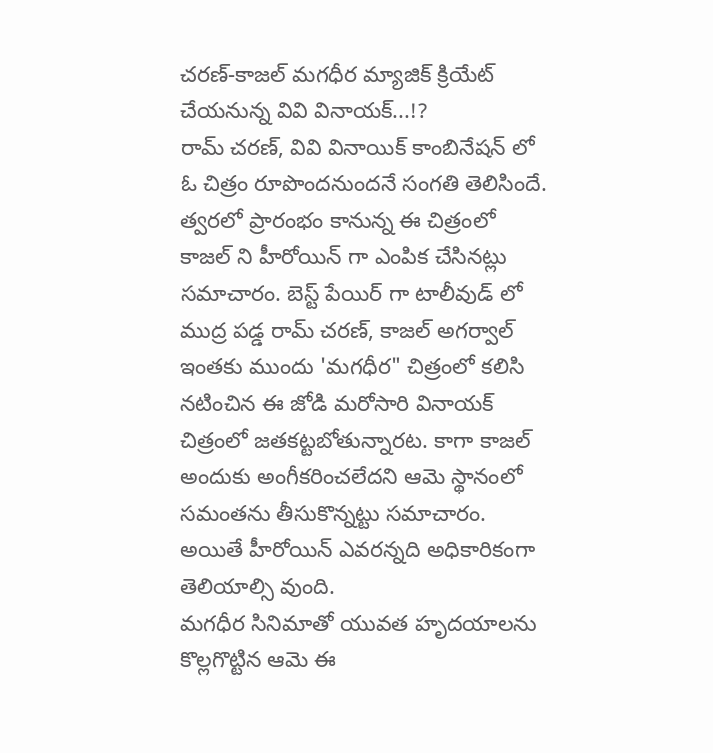చరణ్-కాజల్ మగధీర మ్యాజిక్ క్రియేట్ చేయనున్న వివి వినాయక్...!?
రామ్ చరణ్, వివి వినాయిక్ కాంబినేషన్ లో ఓ చిత్రం రూపొందనుందనే సంగతి తెలిసిందే. త్వరలో ప్రారంభం కానున్న ఈ చిత్రంలో కాజల్ ని హీరోయిన్ గా ఎంపిక చేసినట్లు సమాచారం. బెస్ట్ పేయిర్ గా టాలీవుడ్ లో ముద్ర పడ్డ రామ్ చరణ్, కాజల్ అగర్వాల్ ఇంతకు ముందు 'మగధీర" చిత్రంలో కలిసి నటించిన ఈ జోడి మరోసారి వినాయక్ చిత్రంలో జతకట్టబోతున్నారట. కాగా కాజల్ అందుకు అంగీకరించలేదని ఆమె స్థానంలో సమంతను తీసుకొన్నట్టు సమాచారం. అయితే హీరోయిన్ ఎవరన్నది అధికారికంగా తెలియాల్సి వుంది.
మగధీర సినిమాతో యువత హృదయాలను కొల్లగొట్టిన ఆమె ఈ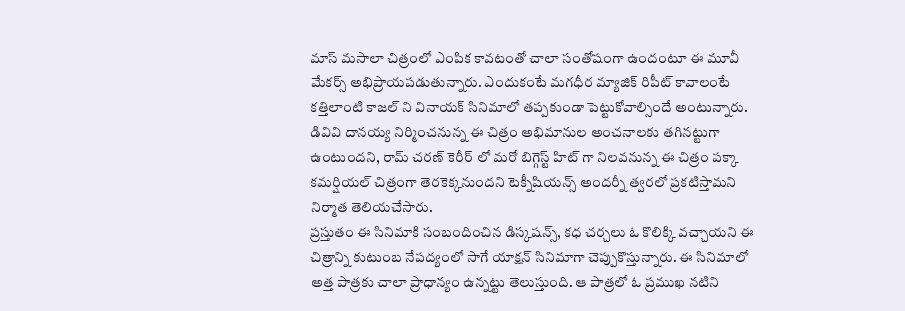మాస్ మసాలా చిత్రంలో ఎంపిక కావటంతో చాలా సంతోషంగా ఉందంటూ ఈ మూవీ మేకర్స్ అభిప్రాయపడుతున్నారు. ఎందుకంటే మగధీర మ్యాజిక్ రిపీట్ కావాలంటే కత్తిలాంటి కాజల్ ని వినాయక్ సినిమాలో తప్పకుండా పెట్టుకోవాల్సిందే అంటున్నారు. డివివి దానయ్య నిర్మించనున్న ఈ చిత్రం అభిమానుల అంచనాలకు తగినట్టుగా ఉంటుందని, రామ్ చరణ్ కెరీర్ లో మరో బిగ్గెస్ట్ హిట్ గా నిలవనున్న ఈ చిత్రం పక్కా కమర్షియల్ చిత్రంగా తెరకెక్కనుందని టెక్నీషియన్స్ అందర్నీ త్వరలో ప్రకటిస్తామని నిర్మాత తెలియచేసారు.
ప్రస్తుతం ఈ సినిమాకి సంబందించిన డిస్కషన్స్, కధ చర్చలు ఓ కొలిక్కి వచ్చాయని ఈ చిత్రాన్ని కుటుంబ నేపద్యంలో సాగే యాక్షన్ సినిమాగా చెప్పుకొస్తున్నారు. ఈ సినిమాలో అత్త పాత్రకు చాలా ప్రాధాన్యం ఉన్నట్టు తెలుస్తుంది. ఆ పాత్రలో ఓ ప్రముఖ నటిని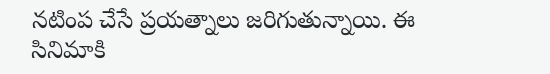నటింప చేసే ప్రయత్నాలు జరిగుతున్నాయి. ఈ సినిమాకి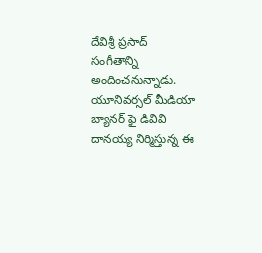దేవిశ్రీ ప్రసాద్ సంగీతాన్ని అందించనున్నాడు. యూనివర్సల్ మీడియా బ్యానర్ ఫై డివివి దానయ్య నిర్మిస్తున్న ఈ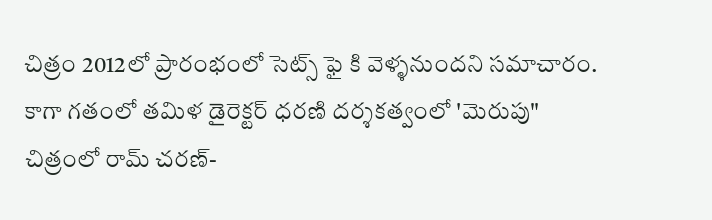చిత్రం 2012లో ప్రారంభంలో సెట్స్ ఫై కి వెళ్ళనుందని సమాచారం.
కాగా గతంలో తమిళ డైరెక్టర్ ధరణి దర్శకత్వంలో 'మెరుపు" చిత్రంలో రామ్ చరణ్-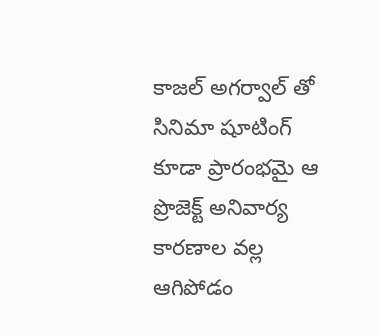కాజల్ అగర్వాల్ తో సినిమా షూటింగ్ కూడా ప్రారంభమై ఆ ప్రొజెక్ట్ అనివార్య కారణాల వల్ల ఆగిపోడం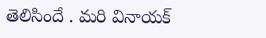తెలిసిందే . మరి వినాయక్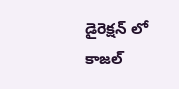డైరెక్షన్ లో కాజల్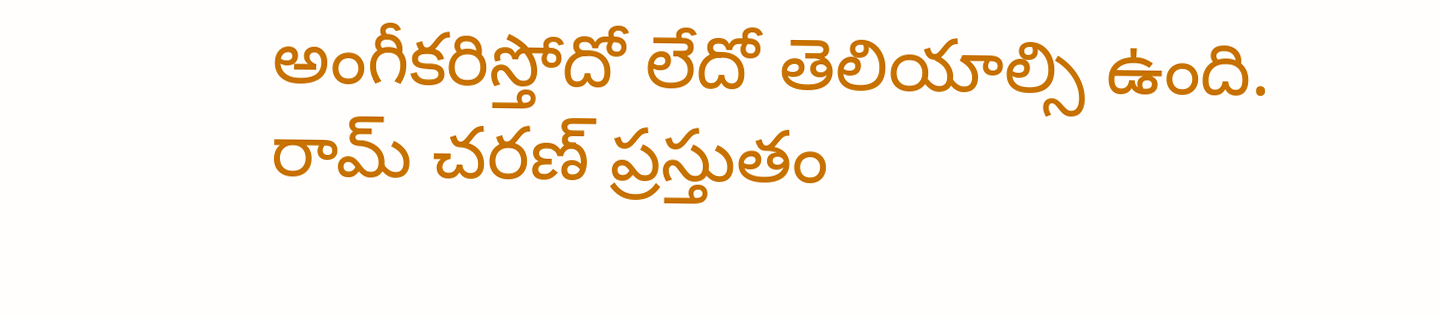అంగీకరిస్తోదో లేదో తెలియాల్సి ఉంది. రామ్ చరణ్ ప్రస్తుతం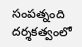సంపత్నంది దర్శకత్వంలో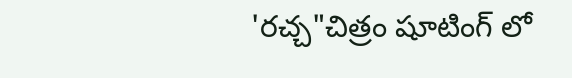'రచ్చ"చిత్రం షూటింగ్ లో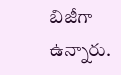బిజీగా ఉన్నారు.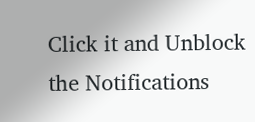Click it and Unblock the Notifications